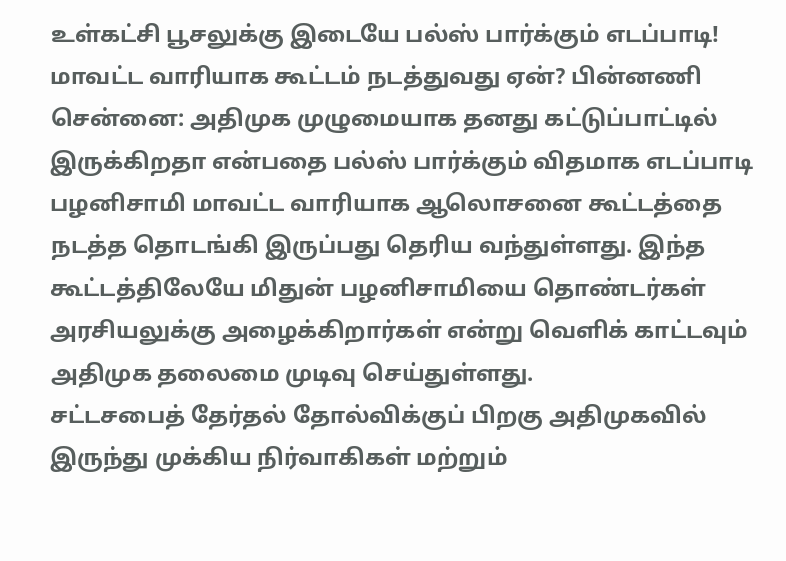உள்கட்சி பூசலுக்கு இடையே பல்ஸ் பார்க்கும் எடப்பாடி! மாவட்ட வாரியாக கூட்டம் நடத்துவது ஏன்? பின்னணி
சென்னை: அதிமுக முழுமையாக தனது கட்டுப்பாட்டில் இருக்கிறதா என்பதை பல்ஸ் பார்க்கும் விதமாக எடப்பாடி பழனிசாமி மாவட்ட வாரியாக ஆலொசனை கூட்டத்தை நடத்த தொடங்கி இருப்பது தெரிய வந்துள்ளது. இந்த கூட்டத்திலேயே மிதுன் பழனிசாமியை தொண்டர்கள் அரசியலுக்கு அழைக்கிறார்கள் என்று வெளிக் காட்டவும் அதிமுக தலைமை முடிவு செய்துள்ளது.
சட்டசபைத் தேர்தல் தோல்விக்குப் பிறகு அதிமுகவில் இருந்து முக்கிய நிர்வாகிகள் மற்றும்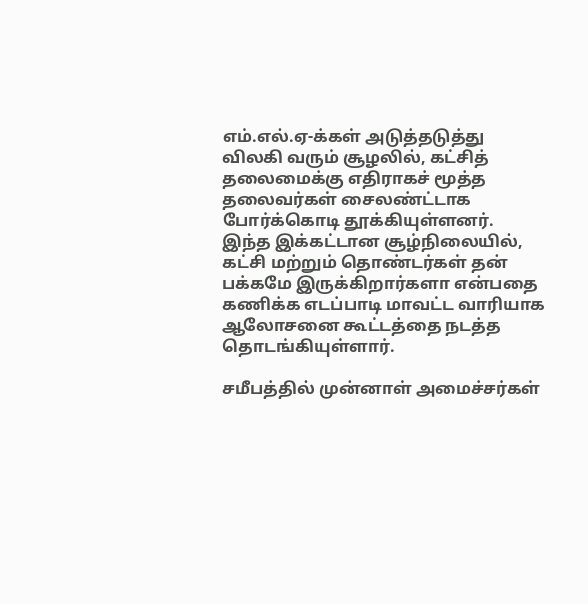எம்.எல்.ஏ-க்கள் அடுத்தடுத்து விலகி வரும் சூழலில், கட்சித் தலைமைக்கு எதிராகச் மூத்த தலைவர்கள் சைலண்ட்டாக போர்க்கொடி தூக்கியுள்ளனர். இந்த இக்கட்டான சூழ்நிலையில், கட்சி மற்றும் தொண்டர்கள் தன் பக்கமே இருக்கிறார்களா என்பதை கணிக்க எடப்பாடி மாவட்ட வாரியாக ஆலோசனை கூட்டத்தை நடத்த தொடங்கியுள்ளார்.

சமீபத்தில் முன்னாள் அமைச்சர்கள்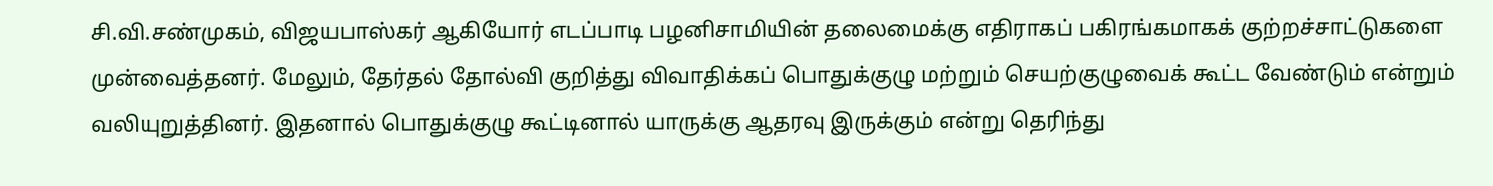சி.வி.சண்முகம், விஜயபாஸ்கர் ஆகியோர் எடப்பாடி பழனிசாமியின் தலைமைக்கு எதிராகப் பகிரங்கமாகக் குற்றச்சாட்டுகளை முன்வைத்தனர். மேலும், தேர்தல் தோல்வி குறித்து விவாதிக்கப் பொதுக்குழு மற்றும் செயற்குழுவைக் கூட்ட வேண்டும் என்றும் வலியுறுத்தினர். இதனால் பொதுக்குழு கூட்டினால் யாருக்கு ஆதரவு இருக்கும் என்று தெரிந்து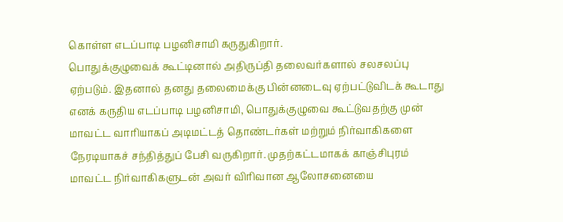கொள்ள எடப்பாடி பழனிசாமி கருதுகிறார்.
பொதுக்குழுவைக் கூட்டினால் அதிருப்தி தலைவர்களால் சலசலப்பு ஏற்படும். இதனால் தனது தலைமைக்கு பின்னடைவு ஏற்பட்டுவிடக் கூடாது எனக் கருதிய எடப்பாடி பழனிசாமி, பொதுக்குழுவை கூட்டுவதற்கு முன் மாவட்ட வாரியாகப் அடிமட்டத் தொண்டர்கள் மற்றும் நிர்வாகிகளை நேரடியாகச் சந்தித்துப் பேசி வருகிறார். முதற்கட்டமாகக் காஞ்சிபுரம் மாவட்ட நிர்வாகிகளுடன் அவர் விரிவான ஆலோசனையை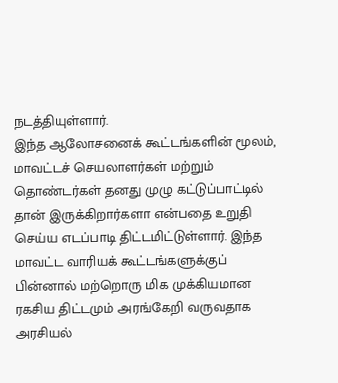நடத்தியுள்ளார்.
இந்த ஆலோசனைக் கூட்டங்களின் மூலம், மாவட்டச் செயலாளர்கள் மற்றும் தொண்டர்கள் தனது முழு கட்டுப்பாட்டில் தான் இருக்கிறார்களா என்பதை உறுதி செய்ய எடப்பாடி திட்டமிட்டுள்ளார். இந்த மாவட்ட வாரியக் கூட்டங்களுக்குப் பின்னால் மற்றொரு மிக முக்கியமான ரகசிய திட்டமும் அரங்கேறி வருவதாக அரசியல்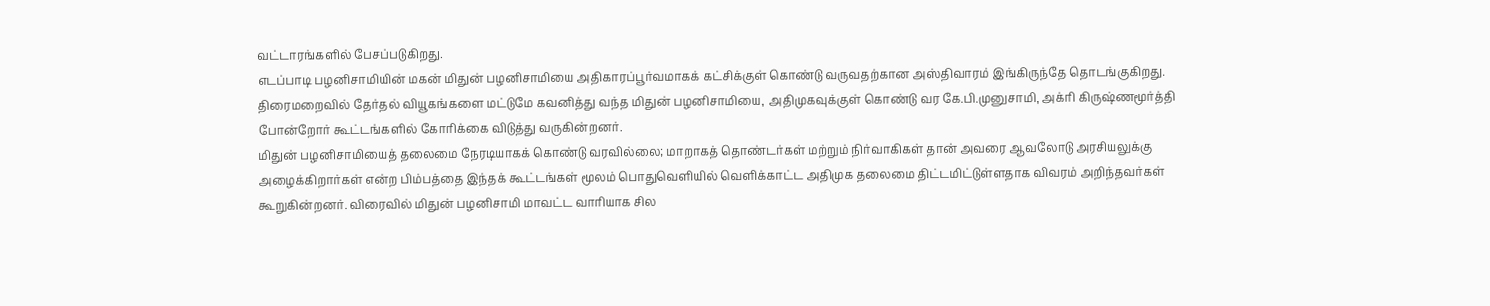வட்டாரங்களில் பேசப்படுகிறது.
எடப்பாடி பழனிசாமியின் மகன் மிதுன் பழனிசாமியை அதிகாரப்பூர்வமாகக் கட்சிக்குள் கொண்டு வருவதற்கான அஸ்திவாரம் இங்கிருந்தே தொடங்குகிறது. திரைமறைவில் தேர்தல் வியூகங்களை மட்டுமே கவனித்து வந்த மிதுன் பழனிசாமியை, அதிமுகவுக்குள் கொண்டு வர கே.பி.முனுசாமி, அக்ரி கிருஷ்ணமூர்த்தி போன்றோர் கூட்டங்களில் கோரிக்கை விடுத்து வருகின்றனர்.
மிதுன் பழனிசாமியைத் தலைமை நேரடியாகக் கொண்டு வரவில்லை; மாறாகத் தொண்டர்கள் மற்றும் நிர்வாகிகள் தான் அவரை ஆவலோடு அரசியலுக்கு அழைக்கிறார்கள் என்ற பிம்பத்தை இந்தக் கூட்டங்கள் மூலம் பொதுவெளியில் வெளிக்காட்ட அதிமுக தலைமை திட்டமிட்டுள்ளதாக விவரம் அறிந்தவர்கள் கூறுகின்றனர். விரைவில் மிதுன் பழனிசாமி மாவட்ட வாரியாக சில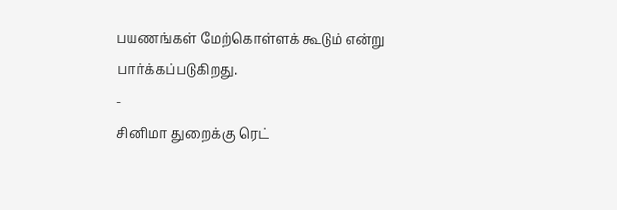பயணங்கள் மேற்கொள்ளக் கூடும் என்று பார்க்கப்படுகிறது.
-
சினிமா துறைக்கு ரெட்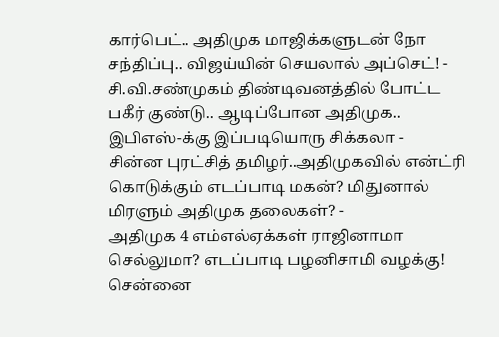கார்பெட்.. அதிமுக மாஜிக்களுடன் நோ சந்திப்பு.. விஜய்யின் செயலால் அப்செட்! -
சி.வி.சண்முகம் திண்டிவனத்தில் போட்ட பகீர் குண்டு.. ஆடிப்போன அதிமுக.. இபிஎஸ்-க்கு இப்படியொரு சிக்கலா -
சின்ன புரட்சித் தமிழர்..அதிமுகவில் என்ட்ரி கொடுக்கும் எடப்பாடி மகன்? மிதுனால் மிரளும் அதிமுக தலைகள்? -
அதிமுக 4 எம்எல்ஏக்கள் ராஜினாமா செல்லுமா? எடப்பாடி பழனிசாமி வழக்கு! சென்னை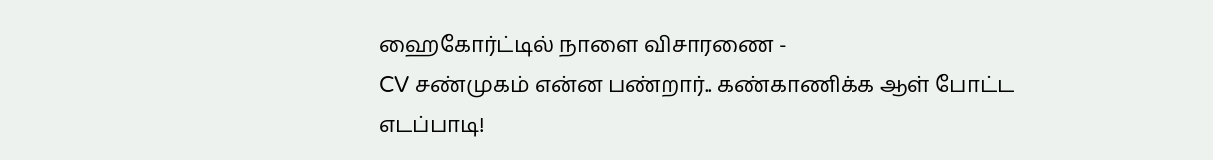ஹைகோர்ட்டில் நாளை விசாரணை -
CV சண்முகம் என்ன பண்றார்.. கண்காணிக்க ஆள் போட்ட எடப்பாடி!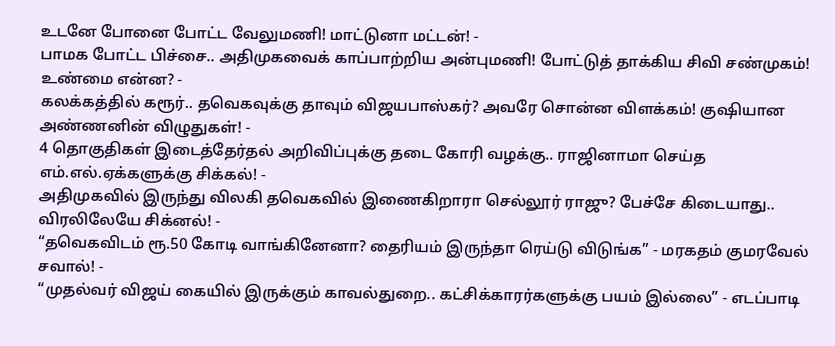உடனே போனை போட்ட வேலுமணி! மாட்டுனா மட்டன்! -
பாமக போட்ட பிச்சை.. அதிமுகவைக் காப்பாற்றிய அன்புமணி! போட்டுத் தாக்கிய சிவி சண்முகம்! உண்மை என்ன? -
கலக்கத்தில் கரூர்.. தவெகவுக்கு தாவும் விஜயபாஸ்கர்? அவரே சொன்ன விளக்கம்! குஷியான அண்ணனின் விழுதுகள்! -
4 தொகுதிகள் இடைத்தேர்தல் அறிவிப்புக்கு தடை கோரி வழக்கு.. ராஜினாமா செய்த எம்.எல்.ஏக்களுக்கு சிக்கல்! -
அதிமுகவில் இருந்து விலகி தவெகவில் இணைகிறாரா செல்லூர் ராஜு? பேச்சே கிடையாது.. விரலிலேயே சிக்னல்! -
“தவெகவிடம் ரூ.50 கோடி வாங்கினேனா? தைரியம் இருந்தா ரெய்டு விடுங்க” - மரகதம் குமரவேல் சவால்! -
“முதல்வர் விஜய் கையில் இருக்கும் காவல்துறை.. கட்சிக்காரர்களுக்கு பயம் இல்லை” - எடப்பாடி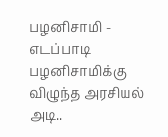பழனிசாமி -
எடப்பாடி பழனிசாமிக்கு விழுந்த அரசியல் அடி..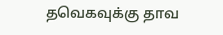தவெகவுக்கு தாவ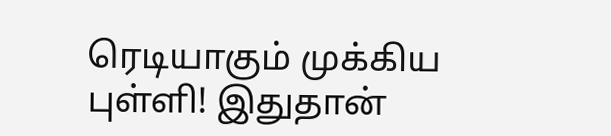ரெடியாகும் முக்கிய புள்ளி! இதுதான்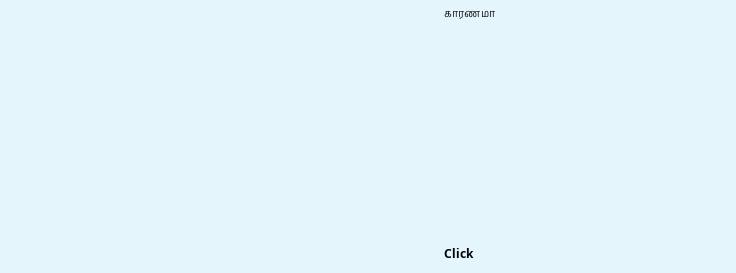காரணமா












Click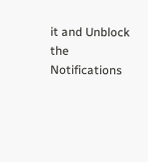it and Unblock the Notifications